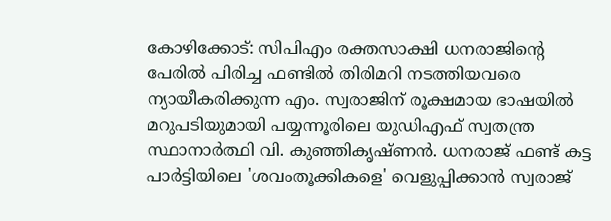കോഴിക്കോട്: സിപിഎം രക്തസാക്ഷി ധനരാജിന്റെ പേരിൽ പിരിച്ച ഫണ്ടിൽ തിരിമറി നടത്തിയവരെ ന്യായീകരിക്കുന്ന എം. സ്വരാജിന് രൂക്ഷമായ ഭാഷയിൽ മറുപടിയുമായി പയ്യന്നൂരിലെ യുഡിഎഫ് സ്വതന്ത്ര സ്ഥാനാർത്ഥി വി. കുഞ്ഞികൃഷ്ണൻ. ധനരാജ് ഫണ്ട് കട്ട പാർട്ടിയിലെ 'ശവംതൂക്കികളെ' വെളുപ്പിക്കാൻ സ്വരാജ്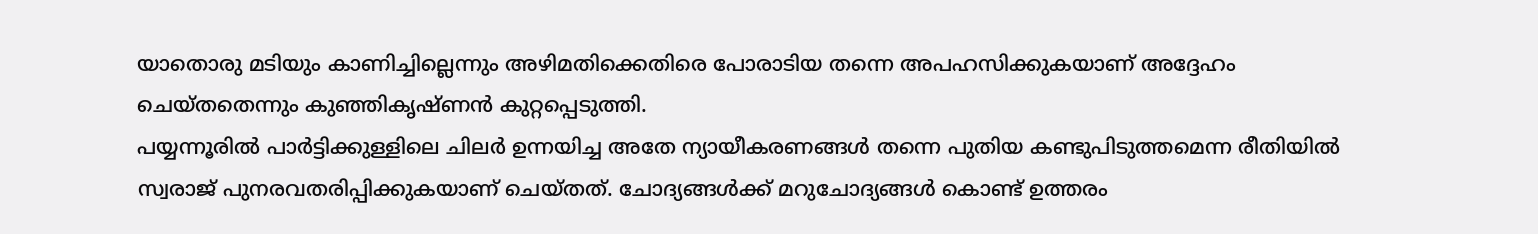യാതൊരു മടിയും കാണിച്ചില്ലെന്നും അഴിമതിക്കെതിരെ പോരാടിയ തന്നെ അപഹസിക്കുകയാണ് അദ്ദേഹം ചെയ്തതെന്നും കുഞ്ഞികൃഷ്ണൻ കുറ്റപ്പെടുത്തി.
പയ്യന്നൂരിൽ പാർട്ടിക്കുള്ളിലെ ചിലർ ഉന്നയിച്ച അതേ ന്യായീകരണങ്ങൾ തന്നെ പുതിയ കണ്ടുപിടുത്തമെന്ന രീതിയിൽ സ്വരാജ് പുനരവതരിപ്പിക്കുകയാണ് ചെയ്തത്. ചോദ്യങ്ങൾക്ക് മറുചോദ്യങ്ങൾ കൊണ്ട് ഉത്തരം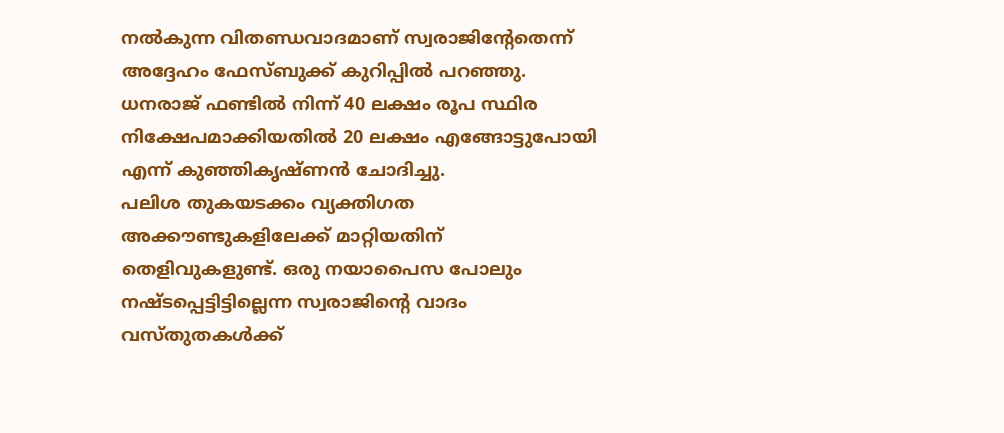നൽകുന്ന വിതണ്ഡവാദമാണ് സ്വരാജിന്റേതെന്ന് അദ്ദേഹം ഫേസ്ബുക്ക് കുറിപ്പിൽ പറഞ്ഞു. ധനരാജ് ഫണ്ടിൽ നിന്ന് 40 ലക്ഷം രൂപ സ്ഥിര നിക്ഷേപമാക്കിയതിൽ 20 ലക്ഷം എങ്ങോട്ടുപോയി എന്ന് കുഞ്ഞികൃഷ്ണൻ ചോദിച്ചു.
പലിശ തുകയടക്കം വ്യക്തിഗത അക്കൗണ്ടുകളിലേക്ക് മാറ്റിയതിന് തെളിവുകളുണ്ട്. ഒരു നയാപൈസ പോലും നഷ്ടപ്പെട്ടിട്ടില്ലെന്ന സ്വരാജിന്റെ വാദം വസ്തുതകൾക്ക്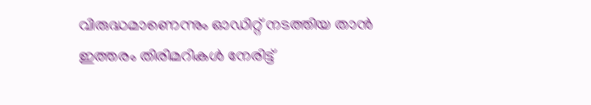വിരുദ്ധമാണെന്നും ഓഡിറ്റ് നടത്തിയ താൻ ഇത്തരം തിരിമറികൾ നേരിട്ട്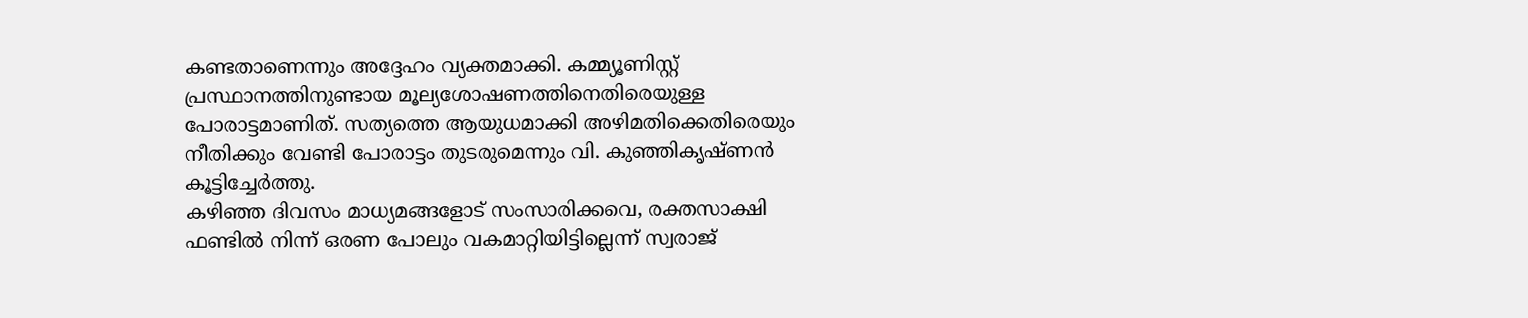കണ്ടതാണെന്നും അദ്ദേഹം വ്യക്തമാക്കി. കമ്മ്യൂണിസ്റ്റ് പ്രസ്ഥാനത്തിനുണ്ടായ മൂല്യശോഷണത്തിനെതിരെയുള്ള പോരാട്ടമാണിത്. സത്യത്തെ ആയുധമാക്കി അഴിമതിക്കെതിരെയും നീതിക്കും വേണ്ടി പോരാട്ടം തുടരുമെന്നും വി. കുഞ്ഞികൃഷ്ണൻ കൂട്ടിച്ചേർത്തു.
കഴിഞ്ഞ ദിവസം മാധ്യമങ്ങളോട് സംസാരിക്കവെ, രക്തസാക്ഷി ഫണ്ടിൽ നിന്ന് ഒരണ പോലും വകമാറ്റിയിട്ടില്ലെന്ന് സ്വരാജ്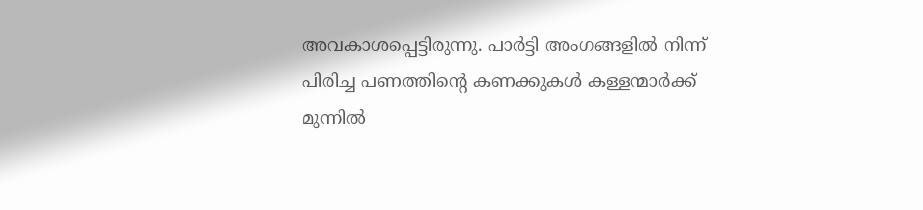അവകാശപ്പെട്ടിരുന്നു. പാർട്ടി അംഗങ്ങളിൽ നിന്ന് പിരിച്ച പണത്തിന്റെ കണക്കുകൾ കള്ളന്മാർക്ക് മുന്നിൽ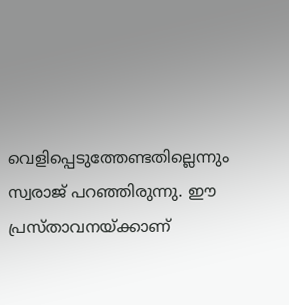വെളിപ്പെടുത്തേണ്ടതില്ലെന്നും സ്വരാജ് പറഞ്ഞിരുന്നു. ഈ പ്രസ്താവനയ്ക്കാണ്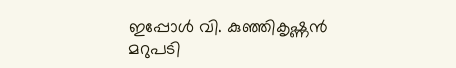ഇപ്പോൾ വി. കുഞ്ഞികൃഷ്ണൻ മറുപടി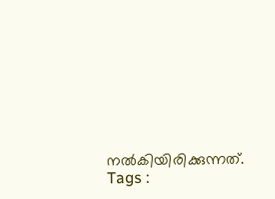നൽകിയിരിക്കുന്നത്.
Tags :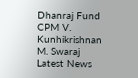Dhanraj Fund CPM V. Kunhikrishnan M. Swaraj Latest News